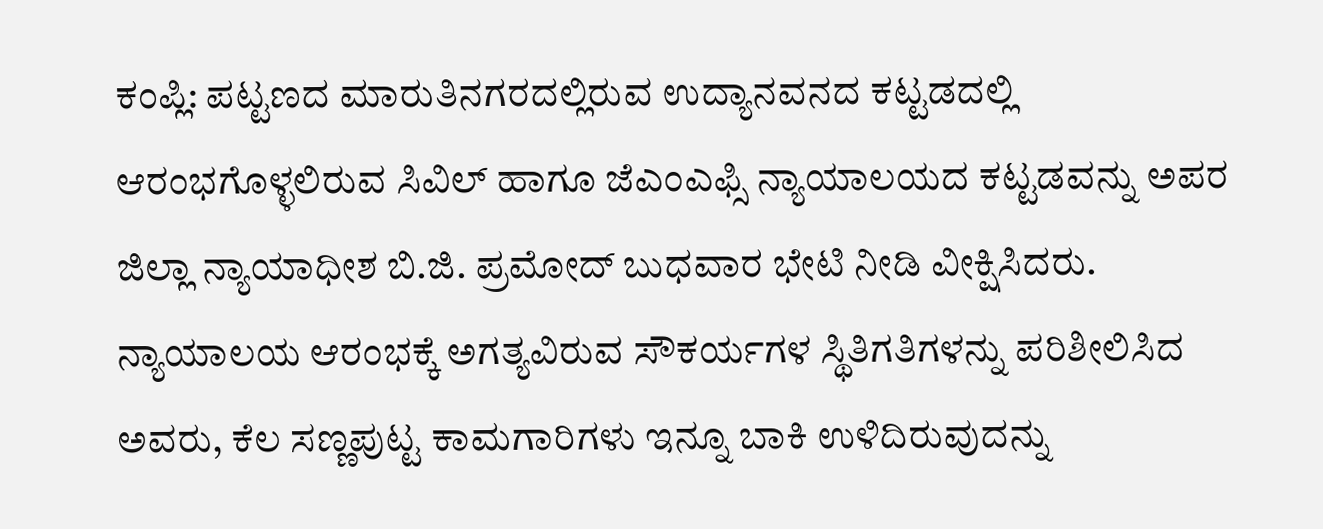ಕಂಪ್ಲಿ: ಪಟ್ಟಣದ ಮಾರುತಿನಗರದಲ್ಲಿರುವ ಉದ್ಯಾನವನದ ಕಟ್ಟಡದಲ್ಲಿ ಆರಂಭಗೊಳ್ಳಲಿರುವ ಸಿವಿಲ್ ಹಾಗೂ ಜೆಎಂಎಫ್ಸಿ ನ್ಯಾಯಾಲಯದ ಕಟ್ಟಡವನ್ನು ಅಪರ ಜಿಲ್ಲಾ ನ್ಯಾಯಾಧೀಶ ಬಿ.ಜಿ. ಪ್ರಮೋದ್ ಬುಧವಾರ ಭೇಟಿ ನೀಡಿ ವೀಕ್ಷಿಸಿದರು.
ನ್ಯಾಯಾಲಯ ಆರಂಭಕ್ಕೆ ಅಗತ್ಯವಿರುವ ಸೌಕರ್ಯಗಳ ಸ್ಥಿತಿಗತಿಗಳನ್ನು ಪರಿಶೀಲಿಸಿದ ಅವರು, ಕೆಲ ಸಣ್ಣಪುಟ್ಟ ಕಾಮಗಾರಿಗಳು ಇನ್ನೂ ಬಾಕಿ ಉಳಿದಿರುವುದನ್ನು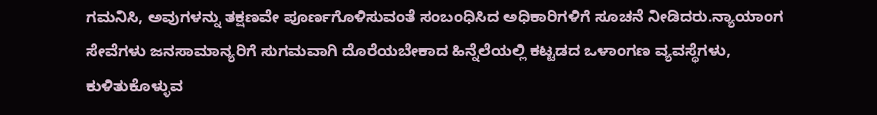ಗಮನಿಸಿ, ಅವುಗಳನ್ನು ತಕ್ಷಣವೇ ಪೂರ್ಣಗೊಳಿಸುವಂತೆ ಸಂಬಂಧಿಸಿದ ಅಧಿಕಾರಿಗಳಿಗೆ ಸೂಚನೆ ನೀಡಿದರು.ನ್ಯಾಯಾಂಗ ಸೇವೆಗಳು ಜನಸಾಮಾನ್ಯರಿಗೆ ಸುಗಮವಾಗಿ ದೊರೆಯಬೇಕಾದ ಹಿನ್ನೆಲೆಯಲ್ಲಿ ಕಟ್ಟಡದ ಒಳಾಂಗಣ ವ್ಯವಸ್ಥೆಗಳು, ಕುಳಿತುಕೊಳ್ಳುವ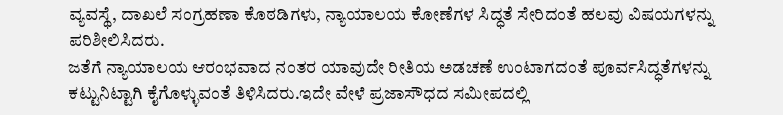ವ್ಯವಸ್ಥೆ, ದಾಖಲೆ ಸಂಗ್ರಹಣಾ ಕೊಠಡಿಗಳು, ನ್ಯಾಯಾಲಯ ಕೋಣೆಗಳ ಸಿದ್ಧತೆ ಸೇರಿದಂತೆ ಹಲವು ವಿಷಯಗಳನ್ನು ಪರಿಶೀಲಿಸಿದರು.
ಜತೆಗೆ ನ್ಯಾಯಾಲಯ ಆರಂಭವಾದ ನಂತರ ಯಾವುದೇ ರೀತಿಯ ಅಡಚಣೆ ಉಂಟಾಗದಂತೆ ಪೂರ್ವಸಿದ್ಧತೆಗಳನ್ನು ಕಟ್ಟುನಿಟ್ಟಾಗಿ ಕೈಗೊಳ್ಳುವಂತೆ ತಿಳಿಸಿದರು.ಇದೇ ವೇಳೆ ಪ್ರಜಾಸೌಧದ ಸಮೀಪದಲ್ಲಿ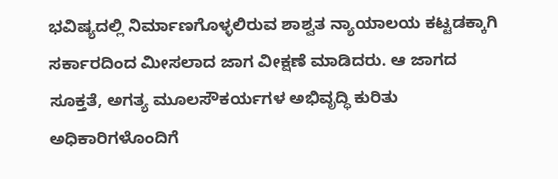ಭವಿಷ್ಯದಲ್ಲಿ ನಿರ್ಮಾಣಗೊಳ್ಳಲಿರುವ ಶಾಶ್ವತ ನ್ಯಾಯಾಲಯ ಕಟ್ಟಡಕ್ಕಾಗಿ ಸರ್ಕಾರದಿಂದ ಮೀಸಲಾದ ಜಾಗ ವೀಕ್ಷಣೆ ಮಾಡಿದರು. ಆ ಜಾಗದ ಸೂಕ್ತತೆ, ಅಗತ್ಯ ಮೂಲಸೌಕರ್ಯಗಳ ಅಭಿವೃದ್ಧಿ ಕುರಿತು ಅಧಿಕಾರಿಗಳೊಂದಿಗೆ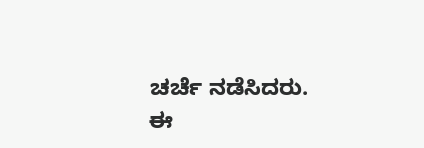ಚರ್ಚೆ ನಡೆಸಿದರು.
ಈ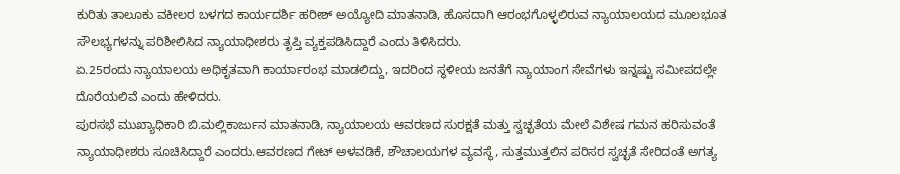ಕುರಿತು ತಾಲೂಕು ವಕೀಲರ ಬಳಗದ ಕಾರ್ಯದರ್ಶಿ ಹರೀಶ್ ಅಯ್ಯೋದಿ ಮಾತನಾಡಿ, ಹೊಸದಾಗಿ ಆರಂಭಗೊಳ್ಳಲಿರುವ ನ್ಯಾಯಾಲಯದ ಮೂಲಭೂತ ಸೌಲಭ್ಯಗಳನ್ನು ಪರಿಶೀಲಿಸಿದ ನ್ಯಾಯಾಧೀಶರು ತೃಪ್ತಿ ವ್ಯಕ್ತಪಡಿಸಿದ್ದಾರೆ ಎಂದು ತಿಳಿಸಿದರು.
ಏ.25ರಂದು ನ್ಯಾಯಾಲಯ ಅಧಿಕೃತವಾಗಿ ಕಾರ್ಯಾರಂಭ ಮಾಡಲಿದ್ದು, ಇದರಿಂದ ಸ್ಥಳೀಯ ಜನತೆಗೆ ನ್ಯಾಯಾಂಗ ಸೇವೆಗಳು ಇನ್ನಷ್ಟು ಸಮೀಪದಲ್ಲೇ ದೊರೆಯಲಿವೆ ಎಂದು ಹೇಳಿದರು.
ಪುರಸಭೆ ಮುಖ್ಯಾಧಿಕಾರಿ ಬಿ.ಮಲ್ಲಿಕಾರ್ಜುನ ಮಾತನಾಡಿ, ನ್ಯಾಯಾಲಯ ಆವರಣದ ಸುರಕ್ಷತೆ ಮತ್ತು ಸ್ವಚ್ಛತೆಯ ಮೇಲೆ ವಿಶೇಷ ಗಮನ ಹರಿಸುವಂತೆ ನ್ಯಾಯಾಧೀಶರು ಸೂಚಿಸಿದ್ದಾರೆ ಎಂದರು.ಆವರಣದ ಗೇಟ್ ಅಳವಡಿಕೆ, ಶೌಚಾಲಯಗಳ ವ್ಯವಸ್ಥೆ, ಸುತ್ತಮುತ್ತಲಿನ ಪರಿಸರ ಸ್ವಚ್ಛತೆ ಸೇರಿದಂತೆ ಅಗತ್ಯ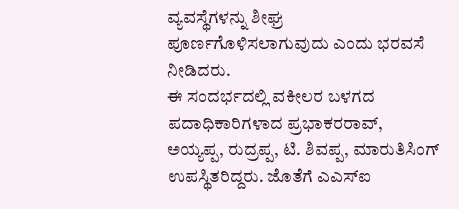ವ್ಯವಸ್ಥೆಗಳನ್ನು ಶೀಘ್ರ ಪೂರ್ಣಗೊಳಿಸಲಾಗುವುದು ಎಂದು ಭರವಸೆ ನೀಡಿದರು.
ಈ ಸಂದರ್ಭದಲ್ಲಿ ವಕೀಲರ ಬಳಗದ ಪದಾಧಿಕಾರಿಗಳಾದ ಪ್ರಭಾಕರರಾವ್, ಅಯ್ಯಪ್ಪ, ರುದ್ರಪ್ಪ, ಟಿ. ಶಿವಪ್ಪ, ಮಾರುತಿಸಿಂಗ್ ಉಪಸ್ಥಿತರಿದ್ದರು. ಜೊತೆಗೆ ಎಎಸ್ಐ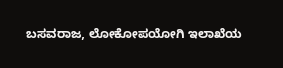ಬಸವರಾಜ, ಲೋಕೋಪಯೋಗಿ ಇಲಾಖೆಯ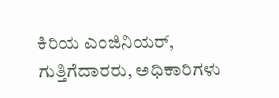ಕಿರಿಯ ಎಂಜಿನಿಯರ್, ಗುತ್ತಿಗೆದಾರರು, ಅಧಿಕಾರಿಗಳು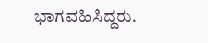ಭಾಗವಹಿಸಿದ್ದರು.